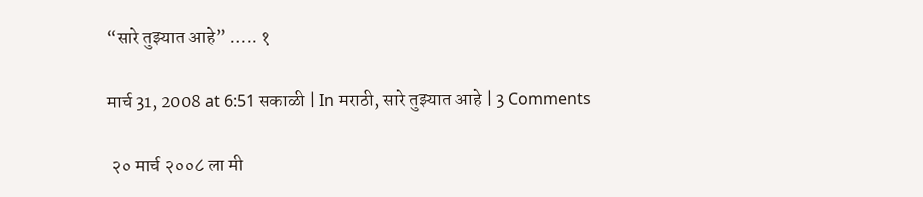“सारे तुझ्यात आहे” ….. १

मार्च 31, 2008 at 6:51 सकाळी | In मराठी, सारे तुझ्यात आहे | 3 Comments

 २० मार्च २००८ ला मी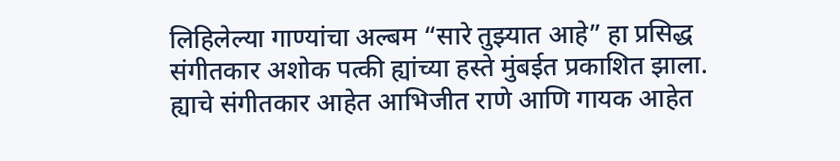लिहिलेल्या गाण्यांचा अल्बम “सारे तुझ्यात आहे” हा प्रसिद्ध संगीतकार अशोक पत्की ह्यांच्या हस्ते मुंबईत प्रकाशित झाला.  ह्याचे संगीतकार आहेत आभिजीत राणे आणि गायक आहेत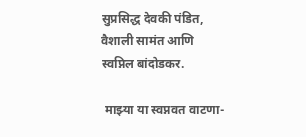सुप्रसिद्ध देवकी पंडित, वैशाली सामंत आणि स्वप्निल बांदोडकर.

 माझ्या या स्वप्नवत वाटणा-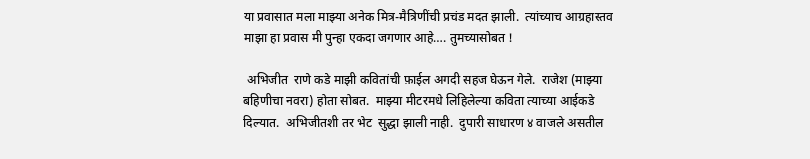या प्रवासात मला माझ्या अनेक मित्र-मैत्रिणींची प्रचंड मदत झाली.  त्यांच्याच आग्रहास्तव माझा हा प्रवास मी पुन्हा एकदा जगणार आहे…. तुमच्यासोबत !

 अभिजीत  राणे कडे माझी कवितांची फ़ाईल अगदी सहज घेऊन गेले.  राजेश (माझ्या बहिणीचा नवरा) होता सोबत.  माझ्या मीटरमधे लिहिलेल्या कविता त्याच्या आईकडे दिल्यात.  अभिजीतशी तर भेट  सुद्धा झाली नाही.  दुपारी साधारण ४ वाजले असतील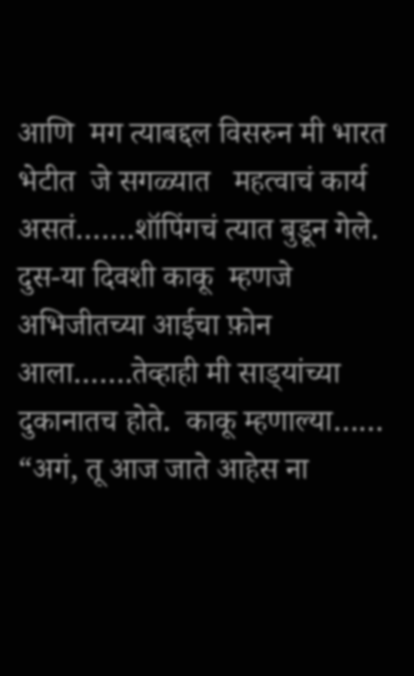आणि  मग त्याबद्दल विसरुन मी भारत भेटीत  जे सगळ्यात   महत्वाचं कार्य असतं…….शॉपिंगचं त्यात बुडून गेले.  दुस-या दिवशी काकू  म्हणजे   अभिजीतच्या आईचा फ़ोन आला…….तेव्हाही मी साड्‍यांच्या दुकानातच होते.  काकू म्हणाल्या…… “अगं, तू आज जाते आहेस ना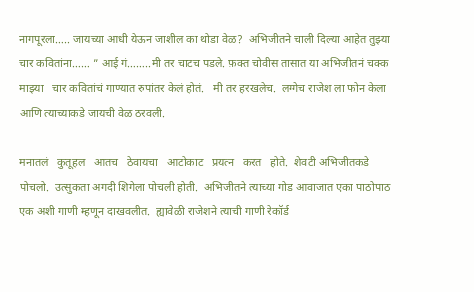नागपूरला….. जायच्या आधी येऊन जाशील का थोडा वेळ?  अभिजीतने चाली दिल्या आहेत तुझ्या चार कवितांना…… ” आई गं……..मी तर चाटच पडले. फ़क्त चोवीस तासात या अभिजीतनं चक्क माझ्या   चार कवितांचं गाण्यात रुपांतर केलं होतं.   मी तर हरखलेच.  लग्गेच राजेश ला फोन केला आणि त्याच्याकडे जायची वेळ ठरवली.

मनातलं   कुतूहल   आतच   ठेवायचा   आटोकाट   प्रयत्न   करत   होते.  शेवटी अभिजीतकडे पोचलो.  उत्सुकता अगदी शिगेला पोचली होती.  अभिजीतने त्याच्या गोड आवाजात एका पाठोपाठ एक अशी गाणी म्हणून दाखवलीत.  ह्यावेळी राजेशने त्याची गाणी रेकॉर्ड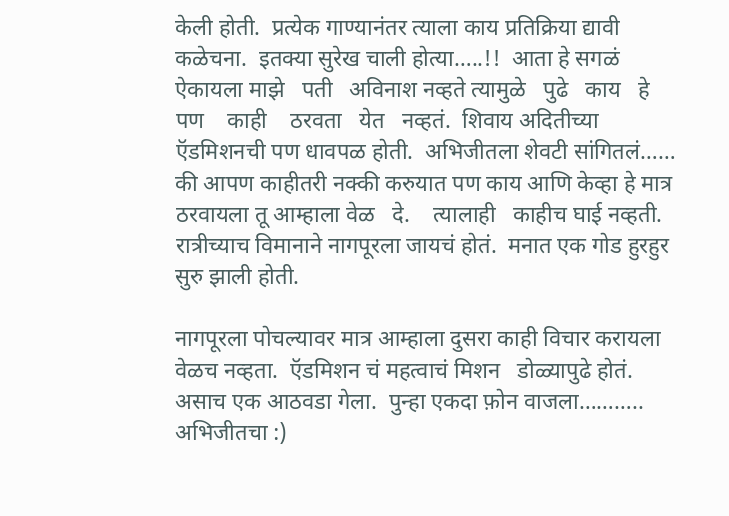केली होती.  प्रत्येक गाण्यानंतर त्याला काय प्रतिक्रिया द्यावी कळेचना.  इतक्या सुरेख चाली होत्या…..!!  आता हे सगळं ऐकायला माझे   पती   अविनाश नव्हते त्यामुळे   पुढे   काय   हे   पण    काही    ठरवता   येत   नव्हतं.  शिवाय अदितीच्या ऍडमिशनची पण धावपळ होती.  अभिजीतला शेवटी सांगितलं…… की आपण काहीतरी नक्की करुयात पण काय आणि केव्हा हे मात्र ठरवायला तू आम्हाला वेळ   दे.    त्यालाही   काहीच घाई नव्हती.  रात्रीच्याच विमानाने नागपूरला जायचं होतं.  मनात एक गोड हुरहुर सुरु झाली होती.

नागपूरला पोचल्यावर मात्र आम्हाला दुसरा काही विचार करायला वेळच नव्हता.  ऍडमिशन चं महत्वाचं मिशन   डोळ्यापुढे होतं.  असाच एक आठवडा गेला.  पुन्हा एकदा फ़ोन वाजला……….. अभिजीतचा :)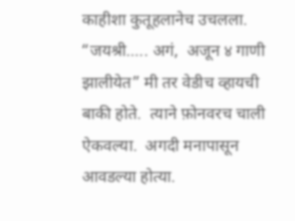काहीशा कुतूहलानेच उचलला.  “जयश्री….. अगं,  अजून ४ गाणी झालीयेत” मी तर वेडीच व्हायची बाकी होते.  त्याने फ़ोनवरच चाली ऐकवल्या.  अगदी मनापासून आवडल्या होत्या.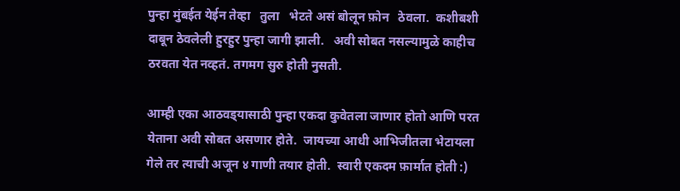पुन्हा मुंबईत येईन तेव्हा   तुला   भेटते असं बोलून फ़ोन   ठेवला.  कशीबशी दाबून ठेवलेली हुरहुर पुन्हा जागी झाली.   अवी सोबत नसल्यामुळे काहीच ठरवता येत नव्हतं. तगमग सुरु होती नुसती.

आम्ही एका आठवड्‍यासाठी पुन्हा एकदा कुवेतला जाणार होतो आणि परत येताना अवी सोबत असणार होते.  जायच्या आधी आभिजीतला भेटायला गेले तर त्याची अजून ४ गाणी तयार होती.  स्वारी एकदम फ़ार्मात होती :)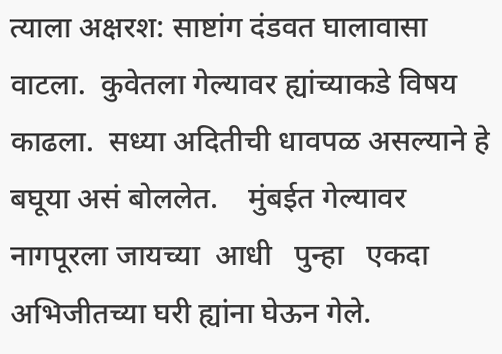त्याला अक्षरश: साष्टांग दंडवत घालावासा वाटला.  कुवेतला गेल्यावर ह्यांच्याकडे विषय काढला.  सध्या अदितीची धावपळ असल्याने हे बघूया असं बोललेत.    मुंबईत गेल्यावर   नागपूरला जायच्या  आधी   पुन्हा   एकदा अभिजीतच्या घरी ह्यांना घेऊन गेले.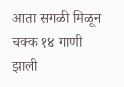आता सगळी मिळून चक्क १४ गाणी झाली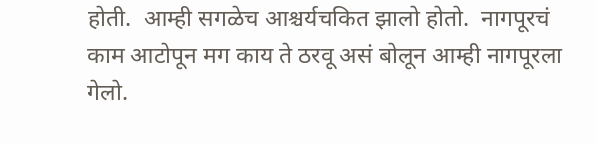होती.  आम्ही सगळेच आश्चर्यचकित झालो होतो.  नागपूरचं काम आटोपून मग काय ते ठरवू असं बोलून आम्ही नागपूरला गेलो.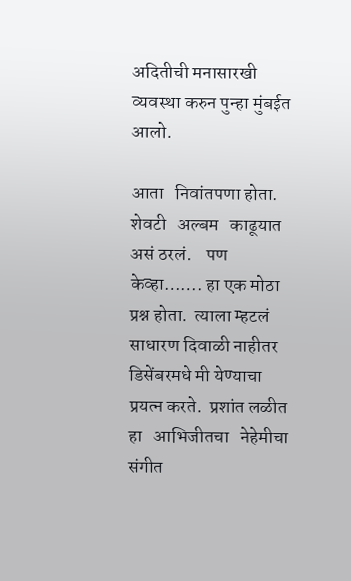अदितीची मनासारखी व्यवस्था करुन पुन्हा मुंबईत आलो.

आता   निवांतपणा होता.  शेवटी   अल्बम   काढूयात  असं ठरलं.    पण   केव्हा……. हा एक मोठा प्रश्न होता.  त्याला म्हटलं साधारण दिवाळी नाहीतर डिसेंबरमधे मी येण्याचा प्रयत्न करते.  प्रशांत लळीत हा   आभिजीतचा   नेहेमीचा   संगीत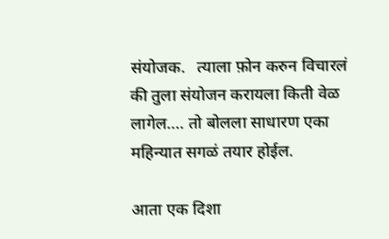संयोजक.   त्याला फ़ोन करुन विचारलं की तुला संयोजन करायला किती वेळ लागेल…. तो बोलला साधारण एका महिन्यात सगळं तयार होईल.

आता एक दिशा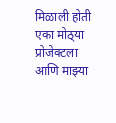मिळाली होती एका मोठ्‍या प्रोजेक्टला आणि माझ्या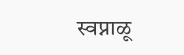स्वप्नाळू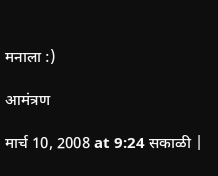मनाला :)

आमंत्रण

मार्च 10, 2008 at 9:24 सकाळी |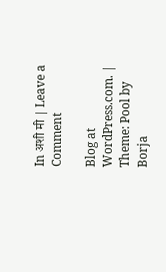In अशी मी | Leave a Comment

Blog at WordPress.com. | Theme: Pool by Borja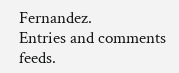Fernandez.
Entries and comments feeds.